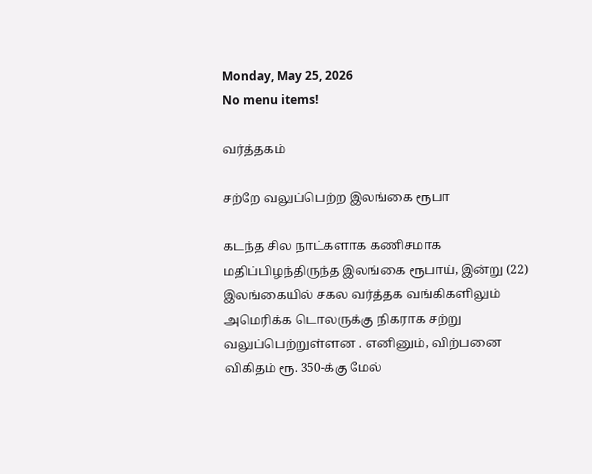Monday, May 25, 2026
No menu items!

வர்த்தகம்

சற்றே வலுப்பெற்ற இலங்கை ரூபா

கடந்த சில நாட்களாக கணிசமாக மதிப்பிழந்திருந்த இலங்கை ரூபாய், இன்று (22) இலங்கையில் சகல வர்த்தக வங்கிகளிலும் அமெரிக்க டொலருக்கு நிகராக சற்று வலுப்பெற்றுள்ளன . எனினும், விற்பனை விகிதம் ரூ. 350-க்கு மேல்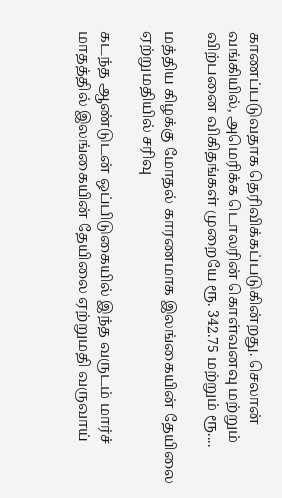காணப்படுவதாக தெரிவிக்கப்படுகின்றது. செலான் வங்கியில், அமெரிக்க டொலரின் கொள்வனவு மற்றும் விற்பனை விகிதங்கள் முறையே ரூ. 342.75 மற்றும் ரூ....

மத்திய கிழக்கு மோதல் காரணமாக இலங்கையின் தேயிலை ஏற்றுமதியில் சரிவு

கடந்த ஆண்டுடன் ஒப்பிடுகையில் இந்த வருடம் மார்ச் மாதத்தில் இலங்கையின் தேயிலை ஏற்றுமதி வருவாய்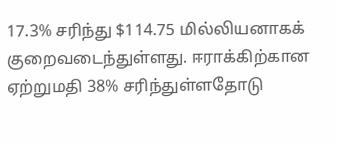17.3% சரிந்து $114.75 மில்லியனாகக் குறைவடைந்துள்ளது. ஈராக்கிற்கான ஏற்றுமதி 38% சரிந்துள்ளதோடு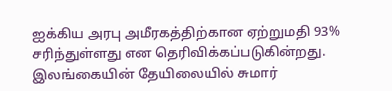ஐக்கிய அரபு அமீரகத்திற்கான ஏற்றுமதி 93% சரிந்துள்ளது என தெரிவிக்கப்படுகின்றது. இலங்கையின் தேயிலையில் சுமார்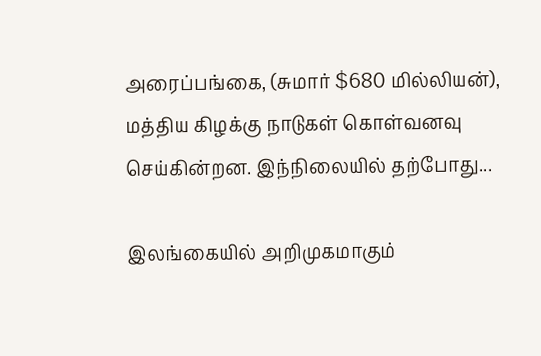அரைப்பங்கை, (சுமார் $680 மில்லியன்), மத்திய கிழக்கு நாடுகள் கொள்வனவு செய்கின்றன. இந்நிலையில் தற்போது...

இலங்கையில் அறிமுகமாகும்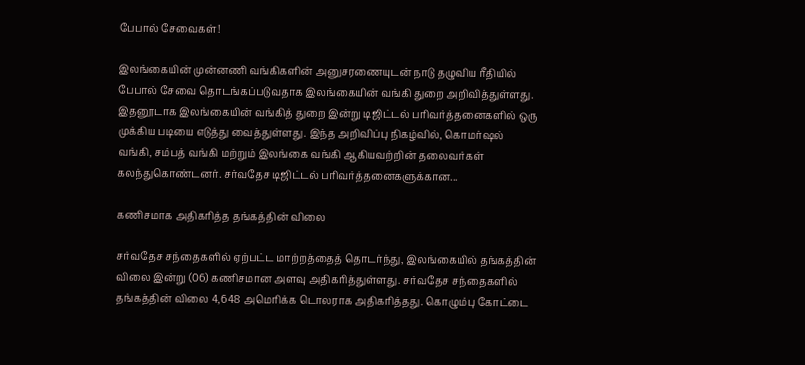பேபால் சேவைகள்!

இலங்கையின் முன்னணி வங்கிகளின் அனுசரணையுடன் நாடு தழுவிய ரீதியில் பேபால் சேவை தொடங்கப்படுவதாக இலங்கையின் வங்கி துறை அறிவித்துள்ளது. இதனூடாக இலங்கையின் வங்கித் துறை இன்று டிஜிட்டல் பரிவர்த்தனைகளில் ஒரு முக்கிய படியை எடுத்து வைத்துள்ளது. இந்த அறிவிப்பு நிகழ்வில், கொமர்ஷல் வங்கி, சம்பத் வங்கி மற்றும் இலங்கை வங்கி ஆகியவற்றின் தலைவர்கள் கலந்துகொண்டனர். சர்வதேச டிஜிட்டல் பரிவர்த்தனைகளுக்கான...

கணிசமாக அதிகரித்த தங்கத்தின் விலை

சர்வதேச சந்தைகளில் ஏற்பட்ட மாற்றத்தைத் தொடர்ந்து, இலங்கையில் தங்கத்தின் விலை இன்று (06) கணிசமான அளவு அதிகரித்துள்ளது. சர்வதேச சந்தைகளில் தங்கத்தின் விலை 4,648 அமெரிக்க டொலராக அதிகரித்தது. கொழும்பு கோட்டை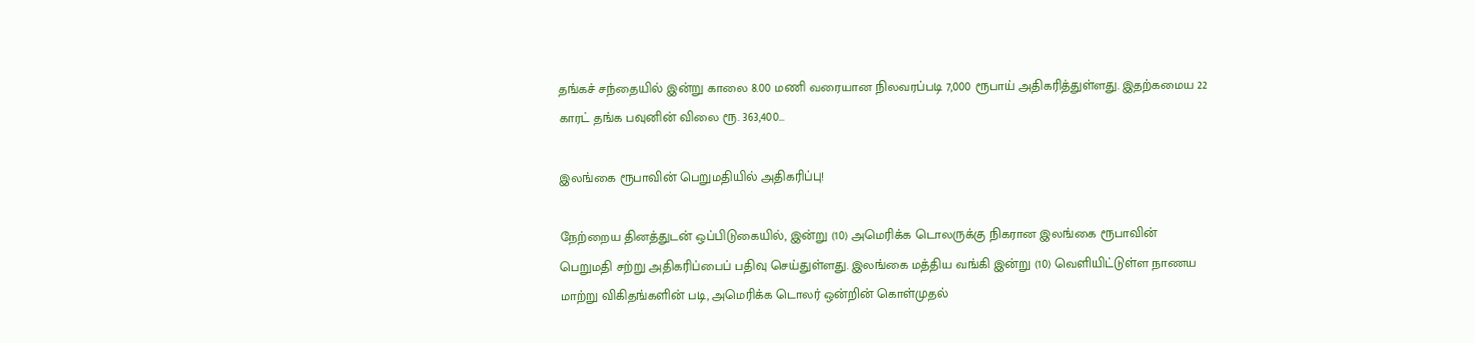தங்கச் சந்தையில் இன்று காலை 8.00 மணி வரையான நிலவரப்படி 7,000 ரூபாய் அதிகரித்துள்ளது. இதற்கமைய 22 காரட் தங்க பவுனின் விலை ரூ. 363,400...

இலங்கை ரூபாவின் பெறுமதியில் அதிகரிப்பு!

நேற்றைய தினத்துடன் ஒப்பிடுகையில், இன்று (10) அமெரிக்க டொலருக்கு நிகரான இலங்கை ரூபாவின் பெறுமதி சற்று அதிகரிப்பைப் பதிவு செய்துள்ளது. இலங்கை மத்திய வங்கி இன்று (10) வெளியிட்டுள்ள நாணய மாற்று விகிதங்களின் படி, அமெரிக்க டொலர் ஒன்றின் கொள்முதல்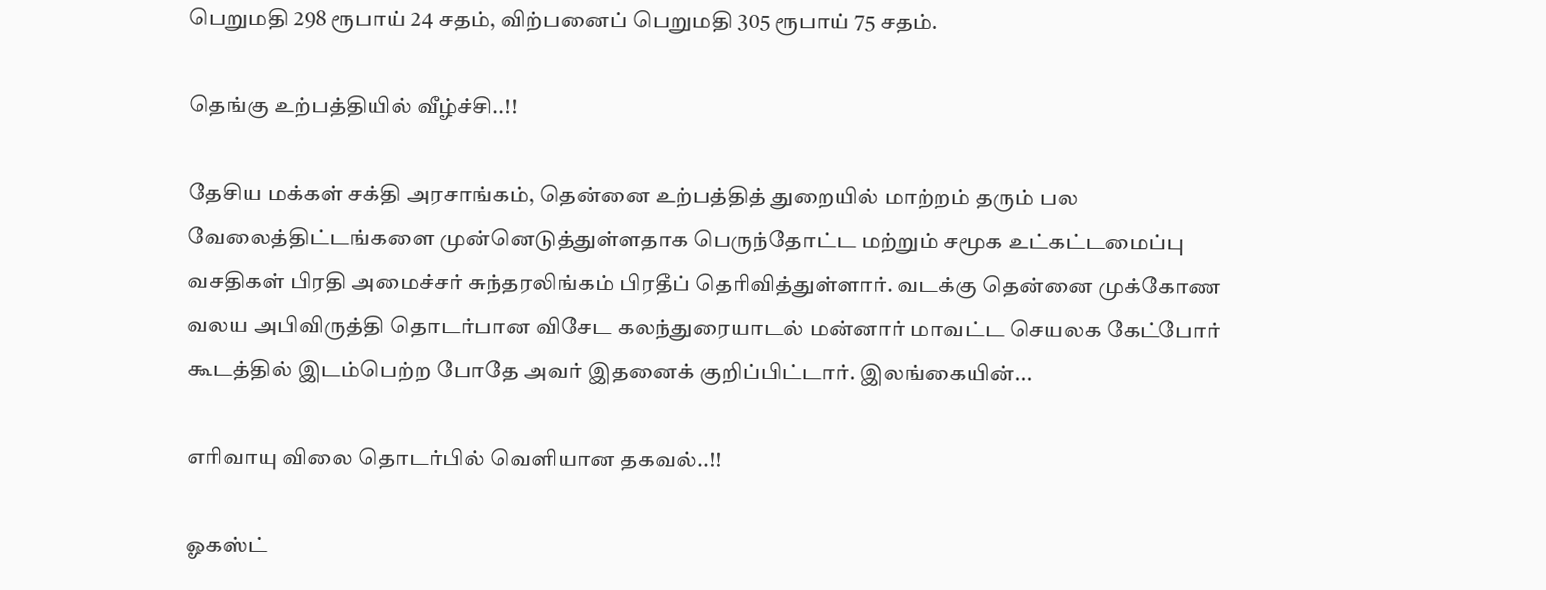பெறுமதி 298 ரூபாய் 24 சதம், விற்பனைப் பெறுமதி 305 ரூபாய் 75 சதம்.

தெங்கு உற்பத்தியில் வீழ்ச்சி..!!

தேசிய மக்கள் சக்தி அரசாங்கம், தென்னை உற்பத்தித் துறையில் மாற்றம் தரும் பல வேலைத்திட்டங்களை முன்னெடுத்துள்ளதாக பெருந்தோட்ட மற்றும் சமூக உட்கட்டமைப்பு வசதிகள் பிரதி அமைச்சர் சுந்தரலிங்கம் பிரதீப் தெரிவித்துள்ளார். வடக்கு தென்னை முக்கோண வலய அபிவிருத்தி தொடர்பான விசேட கலந்துரையாடல் மன்னார் மாவட்ட செயலக கேட்போர் கூடத்தில் இடம்பெற்ற போதே அவர் இதனைக் குறிப்பிட்டார். இலங்கையின்...

எரிவாயு விலை தொடர்பில் வெளியான தகவல்..!!

ஓகஸ்ட்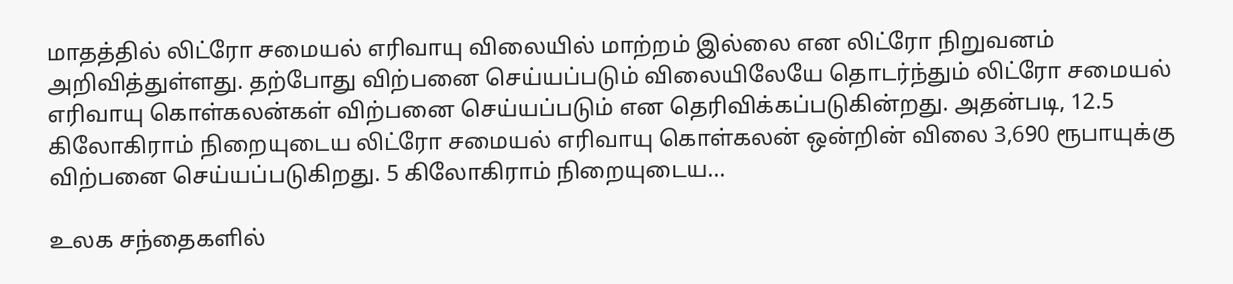மாதத்தில் லிட்ரோ சமையல் எரிவாயு விலையில் மாற்றம் இல்லை என லிட்ரோ நிறுவனம் அறிவித்துள்ளது. தற்போது விற்பனை செய்யப்படும் விலையிலேயே தொடர்ந்தும் லிட்ரோ சமையல் எரிவாயு கொள்கலன்கள் விற்பனை செய்யப்படும் என தெரிவிக்கப்படுகின்றது. அதன்படி, 12.5 கிலோகிராம் நிறையுடைய லிட்ரோ சமையல் எரிவாயு கொள்கலன் ஒன்றின் விலை 3,690 ரூபாயுக்கு விற்பனை செய்யப்படுகிறது. 5 கிலோகிராம் நிறையுடைய...

உலக சந்தைகளில்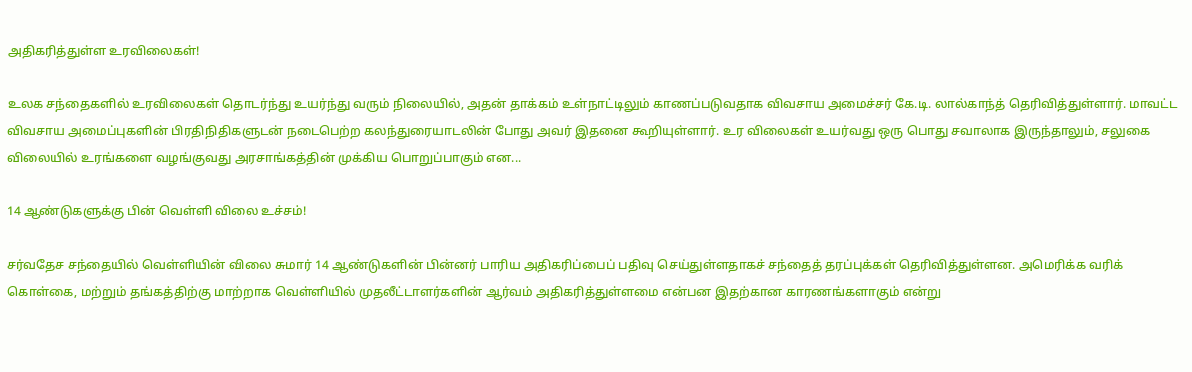அதிகரித்துள்ள உரவிலைகள்!

உலக சந்தைகளில் உரவிலைகள் தொடர்ந்து உயர்ந்து வரும் நிலையில், அதன் தாக்கம் உள்நாட்டிலும் காணப்படுவதாக விவசாய அமைச்சர் கே.டி. லால்காந்த் தெரிவித்துள்ளார். மாவட்ட விவசாய அமைப்புகளின் பிரதிநிதிகளுடன் நடைபெற்ற கலந்துரையாடலின் போது அவர் இதனை கூறியுள்ளார். உர விலைகள் உயர்வது ஒரு பொது சவாலாக இருந்தாலும், சலுகை விலையில் உரங்களை வழங்குவது அரசாங்கத்தின் முக்கிய பொறுப்பாகும் என...

14 ஆண்டுகளுக்கு பின் வெள்ளி விலை உச்சம்!

சர்வதேச சந்தையில் வெள்ளியின் விலை சுமார் 14 ஆண்டுகளின் பின்னர் பாரிய அதிகரிப்பைப் பதிவு செய்துள்ளதாகச் சந்தைத் தரப்புக்கள் தெரிவித்துள்ளன. அமெரிக்க வரிக் கொள்கை, மற்றும் தங்கத்திற்கு மாற்றாக வெள்ளியில் முதலீட்டாளர்களின் ஆர்வம் அதிகரித்துள்ளமை என்பன இதற்கான காரணங்களாகும் என்று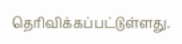தெரிவிக்கப்பட்டுள்ளது.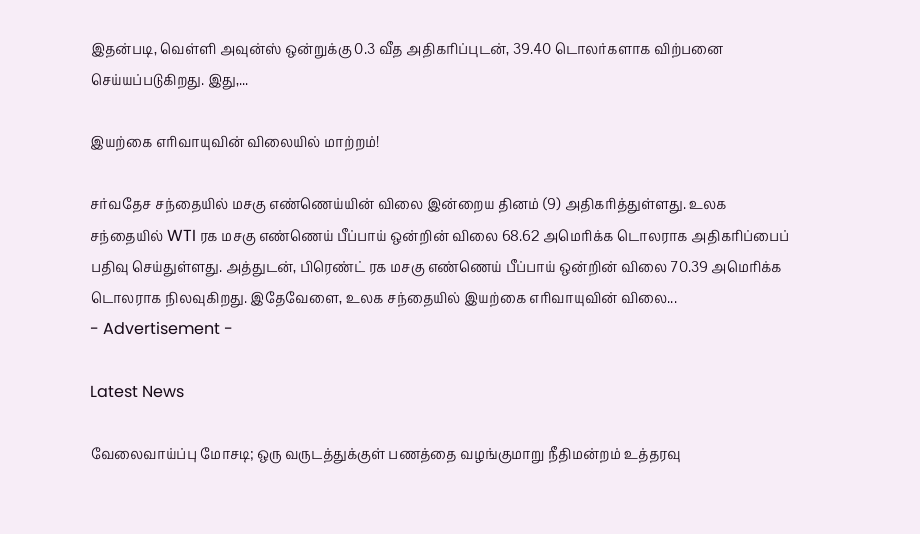இதன்படி, வெள்ளி அவுன்ஸ் ஒன்றுக்கு 0.3 வீத அதிகரிப்புடன், 39.40 டொலர்களாக விற்பனை செய்யப்படுகிறது. இது,...

இயற்கை எரிவாயுவின் விலையில் மாற்றம்!

சர்வதேச சந்தையில் மசகு எண்ணெய்யின் விலை இன்றைய தினம் (9) அதிகரித்துள்ளது. உலக சந்தையில் WTI ரக மசகு எண்ணெய் பீப்பாய் ஒன்றின் விலை 68.62 அமெரிக்க டொலராக அதிகரிப்பைப் பதிவு செய்துள்ளது. அத்துடன், பிரெண்ட் ரக மசகு எண்ணெய் பீப்பாய் ஒன்றின் விலை 70.39 அமெரிக்க டொலராக நிலவுகிறது. இதேவேளை, உலக சந்தையில் இயற்கை எரிவாயுவின் விலை...
- Advertisement -

Latest News

வேலைவாய்ப்பு மோசடி; ஒரு வருடத்துக்குள் பணத்தை வழங்குமாறு நீதிமன்றம் உத்தரவு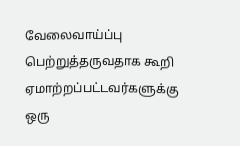வேலைவாய்ப்பு பெற்றுத்தருவதாக கூறி ஏமாற்றப்பட்டவர்களுக்கு ஒரு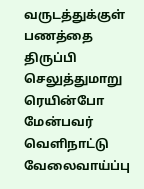வருடத்துக்குள் பணத்தை திருப்பி செலுத்துமாறு ரெயின்போ மேன்பவர் வெளிநாட்டு வேலைவாய்ப்பு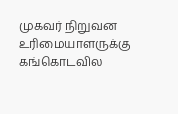முகவர் நிறுவன உரிமையாளருக்கு கங்கொடவில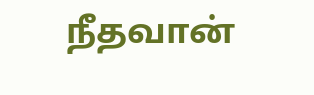நீதவான்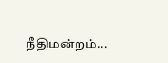நீதிமன்றம்...